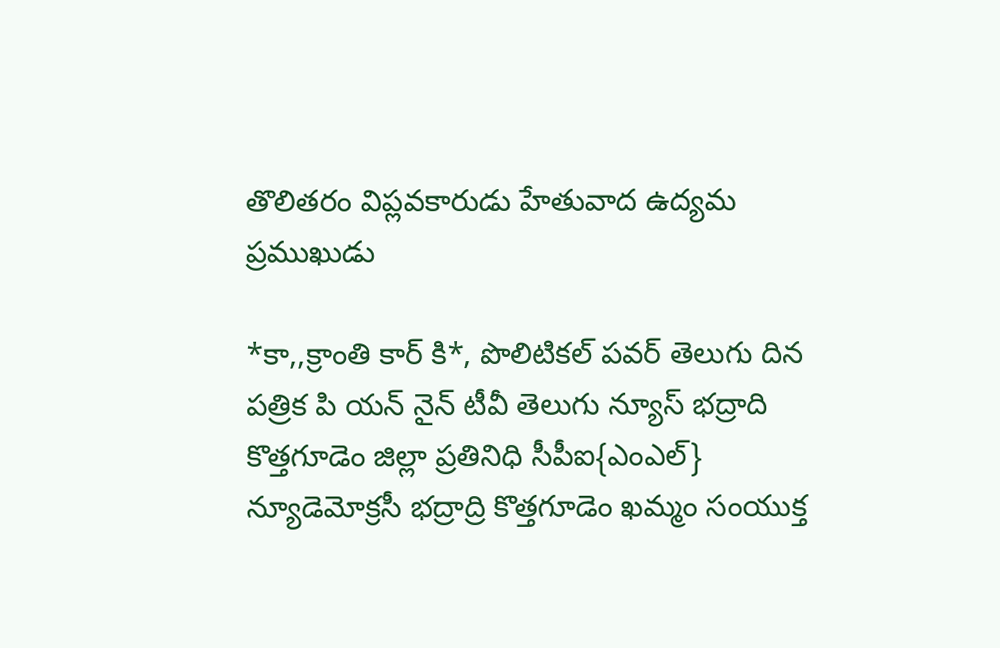తొలితరం విప్లవకారుడు హేతువాద ఉద్యమ ప్రముఖుడు

*కా,,క్రాంతి కార్ కి*, పొలిటికల్ పవర్ తెలుగు దిన పత్రిక పి యన్ నైన్ టీవీ తెలుగు న్యూస్ భద్రాది కొత్తగూడెం జిల్లా ప్రతినిధి సీపీఐ{ఎంఎల్} న్యూడెమోక్రసీ భద్రాద్రి కొత్తగూడెం ఖమ్మం సంయుక్త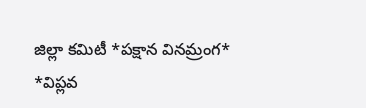జిల్లా కమిటీ *పక్షాన వినమ్రంగ*
*విప్లవ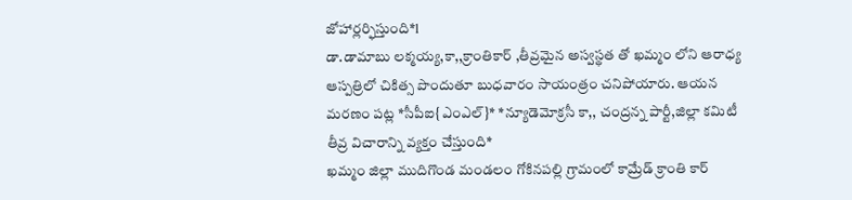జోహార్లర్ఫిస్తుంది*l
డా.డామాబు లక్మయ్య,కా,,క్రాంతికార్ ,తీవ్రమైన అస్వస్థత తో ఖమ్మం లోని ఆరాధ్య ఆస్పత్రిలో చికిత్స పొందుతూ బుధవారం సాయంత్రం చనిపోయారు. ఆయన మరణం పట్ల *సీపీఐ{ఎంఎల్}* *న్యూడెమోక్రసీ కా,, చంద్రన్న పార్టీ,జిల్లా కమిటీ తీవ్ర విచారాన్ని వ్యక్తం చేస్తుంది*
ఖమ్మం జిల్లా ముదిగొండ మండలం గోకినపల్లి గ్రామంలో కామ్రేడ్ క్రాంతి కార్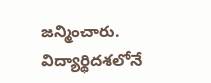జన్మించారు. విద్యార్థిదశలోనే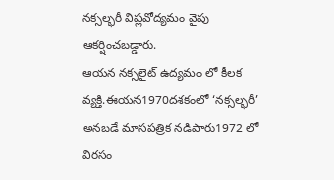నక్సల్భరీ విప్లవోద్యమం వైపు ఆకర్షించబడ్డారు.
ఆయన నక్సలైట్ ఉద్యమం లో కీలక వ్యక్తి.ఈయన1970దశకంలో ‘నక్సల్భరీ’ అనబడే మాసపత్రిక నడిపారు1972 లో విరసం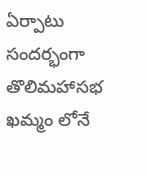ఏర్పాటు సందర్భంగా తొలిమహాసభ ఖమ్మం లోనే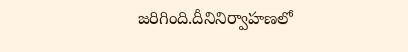జరిగింది.దీనినిర్వాహణలో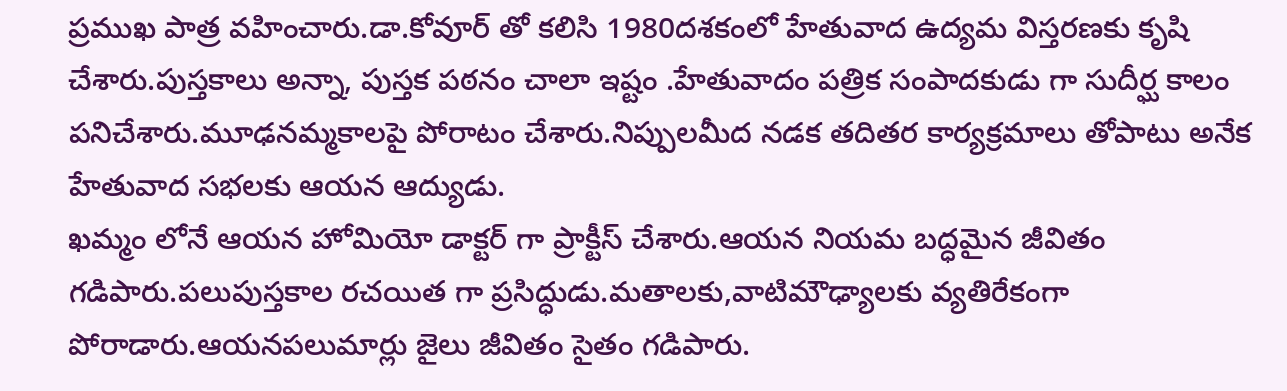ప్రముఖ పాత్ర వహించారు.డా.కోవూర్ తో కలిసి 1980దశకంలో హేతువాద ఉద్యమ విస్తరణకు కృషి చేశారు.పుస్తకాలు అన్నా, పుస్తక పఠనం చాలా ఇష్టం .హేతువాదం పత్రిక సంపాదకుడు గా సుదీర్ఘ కాలం పనిచేశారు.మూఢనమ్మకాలపై పోరాటం చేశారు.నిప్పులమీద నడక తదితర కార్యక్రమాలు తోపాటు అనేక హేతువాద సభలకు ఆయన ఆద్యుడు.
ఖమ్మం లోనే ఆయన హోమియో డాక్టర్ గా ప్రాక్టీస్ చేశారు.ఆయన నియమ బద్ధమైన జీవితం గడిపారు.పలుపుస్తకాల రచయిత గా ప్రసిద్ధుడు.మతాలకు,వాటిమౌఢ్యాలకు వ్యతిరేకంగా పోరాడారు.ఆయనపలుమార్లు జైలు జీవితం సైతం గడిపారు.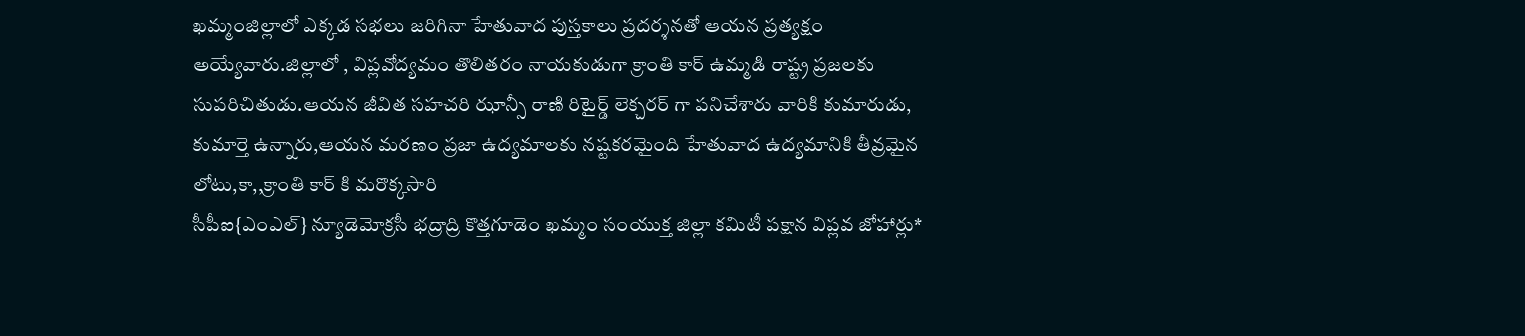ఖమ్మంజిల్లాలో ఎక్కడ సభలు జరిగినా హేతువాద పుస్తకాలు ప్రదర్శనతో ఆయన ప్రత్యక్షం అయ్యేవారు.జిల్లాలో , విప్లవోద్యమం తొలితరం నాయకుడుగా క్రాంతి కార్ ఉమ్మడి రాష్ట్ర ప్రజలకు సుపరిచితుడు.ఆయన జీవిత సహచరి ఝాన్సీ రాణి రిటైర్డ్ లెక్చరర్ గా పనిచేశారు వారికి కుమారుడు, కుమార్తె ఉన్నారు,ఆయన మరణం ప్రజా ఉద్యమాలకు నష్టకరమైంది హేతువాద ఉద్యమానికి తీవ్రమైన లోటు,కా,,క్రాంతి కార్ కి మరొక్కసారి
సీపీఐ{ఎంఎల్} న్యూడెమోక్రసీ భద్రాద్రి కొత్తగూడెం ఖమ్మం సంయుక్త జిల్లా కమిటీ పక్షాన విప్లవ జోహార్లు*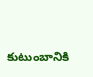కుటుంబానికి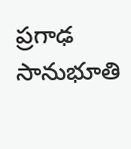ప్రగాఢ సానుభూతి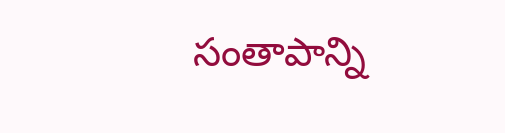సంతాపాన్ని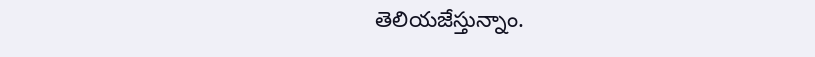తెలియజేస్తున్నాం.